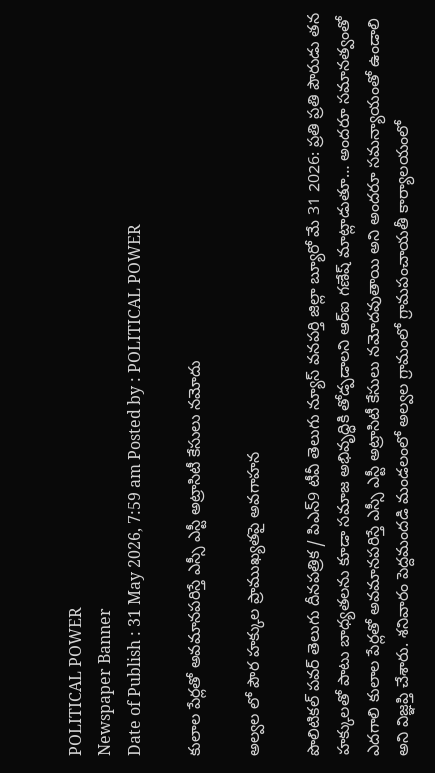POLITICAL POWER
Newspaper Banner
Date of Publish : 31 May 2026, 7:59 am Posted by : POLITICAL POWER

కులాల పేర్లతో అవమానపరిస్తే ఎస్సీ ఎస్టీ అట్రాసిటీ కేసులు నమోదు

అల్వల లో పౌర హక్కుల ప్రాముఖ్యతపై అవగాహన

పొలిటికల్ పవర్ తెలుగు దీనపత్రిక / పిఎన్9 టీవీ తెలుగు న్యూస్ వనపర్తి జిల్లా బ్యూరో మే 31 2026: ప్రతి ప్రతి పౌరుడు తన హక్కులతో పాటు బాధ్యతలను కూడా సమాజ అభివృద్ధికి తోడ్పడాలని ఆర్ఐ గణేష్ మాట్లాడుతూ… అందరూ సమానత్వంతో ఎదగాలి కులాల పేర్లతో అవమానపరిస్తే ఎస్సీ ఎస్టీ అట్రాసిటీ కేసులు నమోదవుతాయి అని అందరూ సమన్యాయంతో ఉండాలి అని విజ్ఞప్తి చేశారు. శనివారం పెద్దమందడి మండలంలో అల్వల గ్రామంలో గ్రామపంచాయతీ కార్యాలయంలో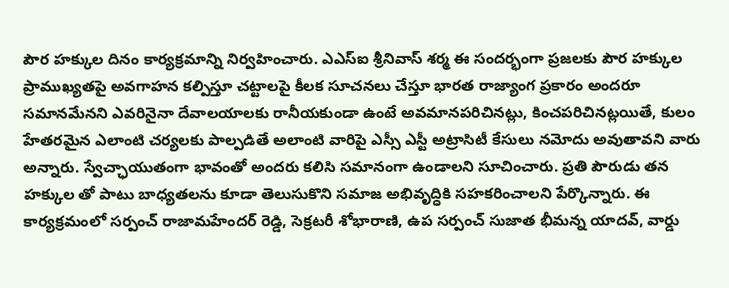పౌర హక్కుల దినం కార్యక్రమాన్ని నిర్వహించారు. ఎఎస్ఐ శ్రీనివాస్ శర్మ ఈ సందర్భంగా ప్రజలకు పౌర హక్కుల ప్రాముఖ్యతపై అవగాహన కల్పిస్తూ చట్టాలపై కీలక సూచనలు చేస్తూ భారత రాజ్యాంగ ప్రకారం అందరూ సమానమేనని ఎవరినైనా దేవాలయాలకు రానీయకుండా ఉంటే అవమానపరిచినట్లు, కించపరిచినట్లయితే, కులం హేతరమైన ఎలాంటి చర్యలకు పాల్పడితే అలాంటి వారిపై ఎస్సీ ఎస్టీ అట్రాసిటీ కేసులు నమోదు అవుతావని వారు అన్నారు. స్వేచ్ఛాయుతంగా భావంతో అందరు కలిసి సమానంగా ఉండాలని సూచించారు. ప్రతి పౌరుడు తన హక్కుల తో పాటు బాధ్యతలను కూడా తెలుసుకొని సమాజ అభివృద్ధికి సహకరించాలని పేర్కొన్నారు. ఈ కార్యక్రమంలో సర్పంచ్ రాజామహేందర్ రెడ్డి, సెక్రటరీ శోభారాణి, ఉప సర్పంచ్ సుజాత భీమన్న యాదవ్, వార్డు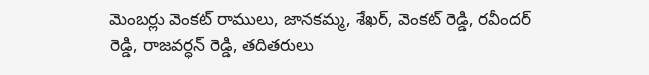మెంబర్లు వెంకట్ రాములు, జానకమ్మ, శేఖర్, వెంకట్ రెడ్డి, రవీందర్ రెడ్డి, రాజవర్ధన్ రెడ్డి, తదితరులు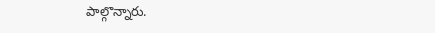పాల్గొన్నారు.